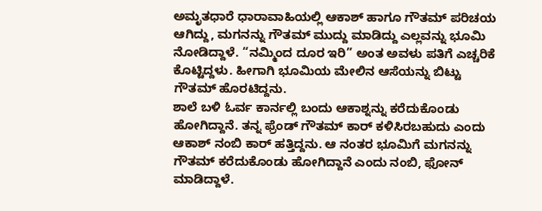ಅಮೃತಧಾರೆ ಧಾರಾವಾಹಿಯಲ್ಲಿ ಆಕಾಶ್ ಹಾಗೂ ಗೌತಮ್ ಪರಿಚಯ ಆಗಿದ್ದು, ಮಗನನ್ನು ಗೌತಮ್ ಮುದ್ದು ಮಾಡಿದ್ದು ಎಲ್ಲವನ್ನು ಭೂಮಿ ನೋಡಿದ್ದಾಳೆ. “ನಮ್ಮಿಂದ ದೂರ ಇರಿ” ಅಂತ ಅವಳು ಪತಿಗೆ ಎಚ್ಚರಿಕೆ ಕೊಟ್ಟಿದ್ದಳು. ಹೀಗಾಗಿ ಭೂಮಿಯ ಮೇಲಿನ ಆಸೆಯನ್ನು ಬಿಟ್ಟು ಗೌತಮ್ ಹೊರಟಿದ್ದನು.
ಶಾಲೆ ಬಳಿ ಓರ್ವ ಕಾರ್ನಲ್ಲಿ ಬಂದು ಆಕಾಶ್ನನ್ನು ಕರೆದುಕೊಂಡು ಹೋಗಿದ್ದಾನೆ. ತನ್ನ ಫ್ರೆಂಡ್ ಗೌತಮ್ ಕಾರ್ ಕಳಿಸಿರಬಹುದು ಎಂದು ಆಕಾಶ್ ನಂಬಿ ಕಾರ್ ಹತ್ತಿದ್ದನು. ಆ ನಂತರ ಭೂಮಿಗೆ ಮಗನನ್ನು ಗೌತಮ್ ಕರೆದುಕೊಂಡು ಹೋಗಿದ್ದಾನೆ ಎಂದು ನಂಬಿ, ಫೋನ್ ಮಾಡಿದ್ದಾಳೆ.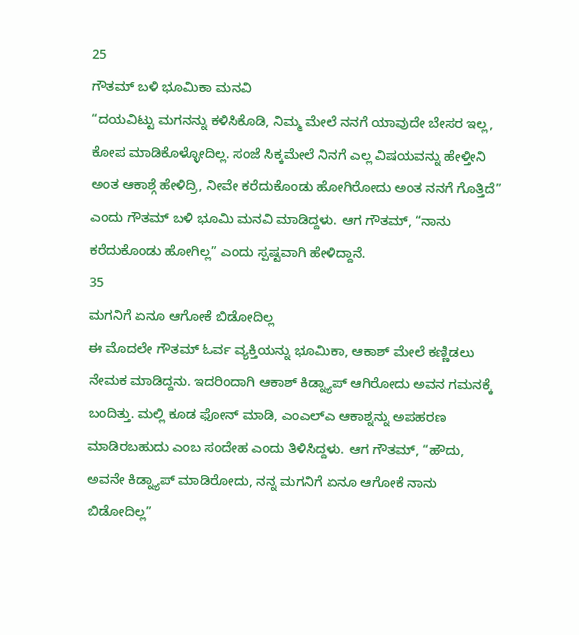25
ಗೌತಮ್ ಬಳಿ ಭೂಮಿಕಾ ಮನವಿ
“ದಯವಿಟ್ಟು ಮಗನನ್ನು ಕಳಿಸಿಕೊಡಿ, ನಿಮ್ಮ ಮೇಲೆ ನನಗೆ ಯಾವುದೇ ಬೇಸರ ಇಲ್ಲ, ಕೋಪ ಮಾಡಿಕೊಳ್ಳೋದಿಲ್ಲ. ಸಂಜೆ ಸಿಕ್ಕಮೇಲೆ ನಿನಗೆ ಎಲ್ಲ ವಿಷಯವನ್ನು ಹೇಳ್ತೀನಿ ಅಂತ ಆಕಾಶ್ಗೆ ಹೇಳಿದ್ರಿ, ನೀವೇ ಕರೆದುಕೊಂಡು ಹೋಗಿರೋದು ಅಂತ ನನಗೆ ಗೊತ್ತಿದೆ” ಎಂದು ಗೌತಮ್ ಬಳಿ ಭೂಮಿ ಮನವಿ ಮಾಡಿದ್ದಳು. ಆಗ ಗೌತಮ್, “ನಾನು ಕರೆದುಕೊಂಡು ಹೋಗಿಲ್ಲ” ಎಂದು ಸ್ಪಷ್ಟವಾಗಿ ಹೇಳಿದ್ದಾನೆ.
35
ಮಗನಿಗೆ ಏನೂ ಆಗೋಕೆ ಬಿಡೋದಿಲ್ಲ
ಈ ಮೊದಲೇ ಗೌತಮ್ ಓರ್ವ ವ್ಯಕ್ತಿಯನ್ನು ಭೂಮಿಕಾ, ಆಕಾಶ್ ಮೇಲೆ ಕಣ್ಣಿಡಲು ನೇಮಕ ಮಾಡಿದ್ದನು. ಇದರಿಂದಾಗಿ ಆಕಾಶ್ ಕಿಡ್ನ್ಯಾಪ್ ಆಗಿರೋದು ಅವನ ಗಮನಕ್ಕೆ ಬಂದಿತ್ತು. ಮಲ್ಲಿ ಕೂಡ ಫೋನ್ ಮಾಡಿ, ಎಂಎಲ್ಎ ಆಕಾಶ್ನನ್ನು ಅಪಹರಣ ಮಾಡಿರಬಹುದು ಎಂಬ ಸಂದೇಹ ಎಂದು ತಿಳಿಸಿದ್ದಳು. ಆಗ ಗೌತಮ್, “ಹೌದು, ಅವನೇ ಕಿಡ್ನ್ಯಾಪ್ ಮಾಡಿರೋದು, ನನ್ನ ಮಗನಿಗೆ ಏನೂ ಆಗೋಕೆ ನಾನು ಬಿಡೋದಿಲ್ಲ”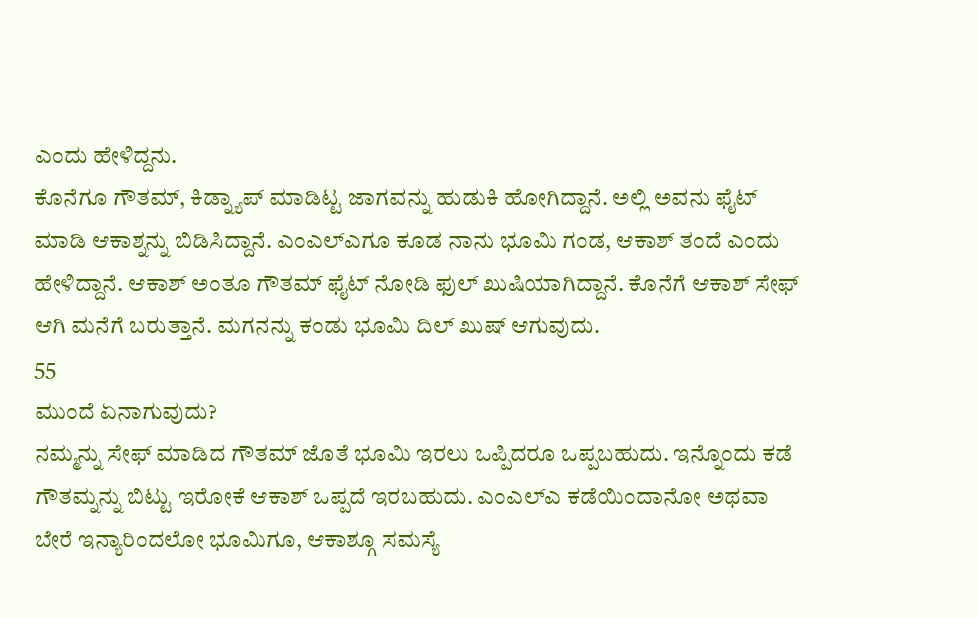ಎಂದು ಹೇಳಿದ್ದನು.
ಕೊನೆಗೂ ಗೌತಮ್, ಕಿಡ್ನ್ಯಾಪ್ ಮಾಡಿಟ್ಟ ಜಾಗವನ್ನು ಹುಡುಕಿ ಹೋಗಿದ್ದಾನೆ. ಅಲ್ಲಿ ಅವನು ಫೈಟ್ ಮಾಡಿ ಆಕಾಶ್ನನ್ನು ಬಿಡಿಸಿದ್ದಾನೆ. ಎಂಎಲ್ಎಗೂ ಕೂಡ ನಾನು ಭೂಮಿ ಗಂಡ, ಆಕಾಶ್ ತಂದೆ ಎಂದು ಹೇಳಿದ್ದಾನೆ. ಆಕಾಶ್ ಅಂತೂ ಗೌತಮ್ ಫೈಟ್ ನೋಡಿ ಫುಲ್ ಖುಷಿಯಾಗಿದ್ದಾನೆ. ಕೊನೆಗೆ ಆಕಾಶ್ ಸೇಫ್ ಆಗಿ ಮನೆಗೆ ಬರುತ್ತಾನೆ. ಮಗನನ್ನು ಕಂಡು ಭೂಮಿ ದಿಲ್ ಖುಷ್ ಆಗುವುದು.
55
ಮುಂದೆ ಏನಾಗುವುದು?
ನಮ್ಮನ್ನು ಸೇಫ್ ಮಾಡಿದ ಗೌತಮ್ ಜೊತೆ ಭೂಮಿ ಇರಲು ಒಪ್ಪಿದರೂ ಒಪ್ಪಬಹುದು. ಇನ್ನೊಂದು ಕಡೆ ಗೌತಮ್ನನ್ನು ಬಿಟ್ಟು ಇರೋಕೆ ಆಕಾಶ್ ಒಪ್ಪದೆ ಇರಬಹುದು. ಎಂಎಲ್ಎ ಕಡೆಯಿಂದಾನೋ ಅಥವಾ ಬೇರೆ ಇನ್ಯಾರಿಂದಲೋ ಭೂಮಿಗೂ, ಆಕಾಶ್ಗೂ ಸಮಸ್ಯೆ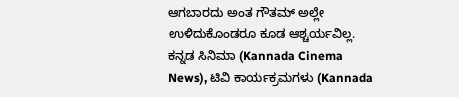ಆಗಬಾರದು ಅಂತ ಗೌತಮ್ ಅಲ್ಲೇ ಉಳಿದುಕೊಂಡರೂ ಕೂಡ ಆಶ್ಚರ್ಯವಿಲ್ಲ.
ಕನ್ನಡ ಸಿನಿಮಾ (Kannada Cinema News), ಟಿವಿ ಕಾರ್ಯಕ್ರಮಗಳು (Kannada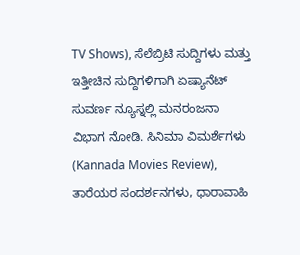TV Shows), ಸೆಲೆಬ್ರಿಟಿ ಸುದ್ದಿಗಳು ಮತ್ತು ಇತ್ತೀಚಿನ ಸುದ್ದಿಗಳಿಗಾಗಿ ಏಷ್ಯಾನೆಟ್ ಸುವರ್ಣ ನ್ಯೂಸ್ನಲ್ಲಿ ಮನರಂಜನಾ ವಿಭಾಗ ನೋಡಿ. ಸಿನಿಮಾ ವಿಮರ್ಶೆಗಳು (Kannada Movies Review), ತಾರೆಯರ ಸಂದರ್ಶನಗಳು, ಧಾರಾವಾಹಿ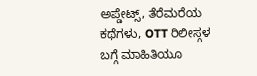ಅಪ್ಡೇಟ್ಸ್, ತೆರೆಮರೆಯ ಕಥೆಗಳು, OTT ರಿಲೀಸ್ಗಳ ಬಗ್ಗೆ ಮಾಹಿತಿಯೂ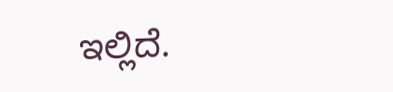ಇಲ್ಲಿದೆ.